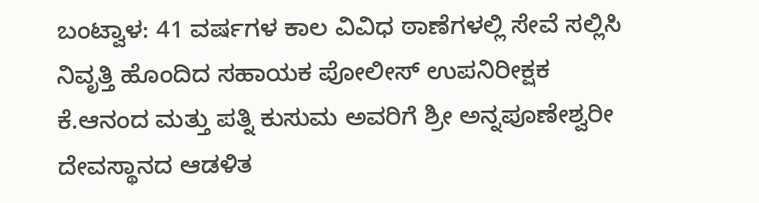ಬಂಟ್ವಾಳ: 41 ವರ್ಷಗಳ ಕಾಲ ವಿವಿಧ ಠಾಣೆಗಳಲ್ಲಿ ಸೇವೆ ಸಲ್ಲಿಸಿ ನಿವೃತ್ತಿ ಹೊಂದಿದ ಸಹಾಯಕ ಪೋಲೀಸ್ ಉಪನಿರೀಕ್ಷಕ ಕೆ.ಆನಂದ ಮತ್ತು ಪತ್ನಿ ಕುಸುಮ ಅವರಿಗೆ ಶ್ರೀ ಅನ್ನಪೂಣೇಶ್ವರೀ ದೇವಸ್ಥಾನದ ಆಡಳಿತ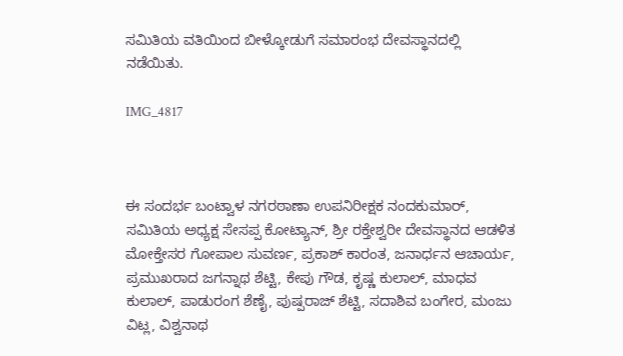ಸಮಿತಿಯ ವತಿಯಿಂದ ಬೀಳ್ಕೋಡುಗೆ ಸಮಾರಂಭ ದೇವಸ್ಥಾನದಲ್ಲಿ  ನಡೆಯಿತು.

IMG_4817



ಈ ಸಂದರ್ಭ ಬಂಟ್ವಾಳ ನಗರಠಾಣಾ ಉಪನಿರೀಕ್ಷಕ ನಂದಕುಮಾರ್, ಸಮಿತಿಯ ಅಧ್ಯಕ್ಷ ಸೇಸಪ್ಪ ಕೋಟ್ಯಾನ್, ಶ್ರೀ ರಕ್ತೇಶ್ವರೀ ದೇವಸ್ಥಾನದ ಆಡಳಿತ ಮೋಕ್ತೇಸರ ಗೋಪಾಲ ಸುವರ್ಣ, ಪ್ರಕಾಶ್ ಕಾರಂತ, ಜನಾರ್ಧನ ಆಚಾರ್ಯ, ಪ್ರಮುಖರಾದ ಜಗನ್ನಾಥ ಶೆಟ್ಟಿ, ಕೇಪು ಗೌಡ, ಕೃಷ್ಣ ಕುಲಾಲ್, ಮಾಧವ ಕುಲಾಲ್, ಪಾಡುರಂಗ ಶೆಣೈ, ಪುಷ್ಪರಾಜ್ ಶೆಟ್ಟಿ, ಸದಾಶಿವ ಬಂಗೇರ, ಮಂಜು ವಿಟ್ಲ, ವಿಶ್ವನಾಥ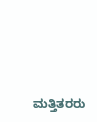ಮತ್ತಿತರರು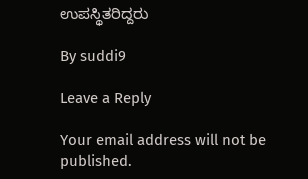ಉಪಸ್ಥಿತರಿದ್ದರು

By suddi9

Leave a Reply

Your email address will not be published.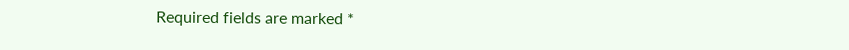Required fields are marked *